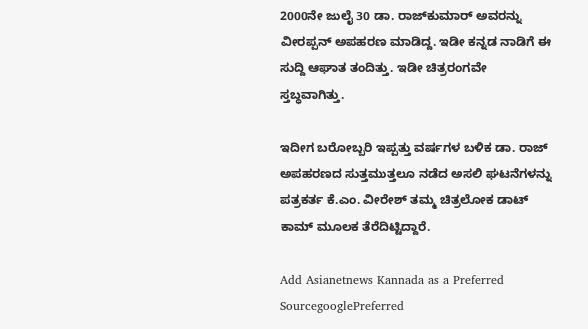2000ನೇ ಜುಲೈ 30 ಡಾ. ರಾಜ್‌ಕುಮಾರ್‌ ಅವರನ್ನು ವೀರಪ್ಪನ್‌ ಅಪಹರಣ ಮಾಡಿದ್ದ. ಇಡೀ ಕನ್ನಡ ನಾಡಿಗೆ ಈ ಸುದ್ದಿ ಆಘಾತ ತಂದಿತ್ತು. ಇಡೀ ಚಿತ್ರರಂಗವೇ ಸ್ತಬ್ಧವಾಗಿತ್ತು.

ಇದೀಗ ಬರೋಬ್ಬರಿ ಇಪ್ಪತ್ತು ವರ್ಷಗಳ ಬಳಿಕ ಡಾ. ರಾಜ್‌ ಅಪಹರಣದ ಸುತ್ತಮುತ್ತಲೂ ನಡೆದ ಅಸಲಿ ಘಟನೆಗಳನ್ನು ಪತ್ರಕರ್ತ ಕೆ.ಎಂ. ವೀರೇಶ್‌ ತಮ್ಮ ಚಿತ್ರಲೋಕ ಡಾಟ್‌ ಕಾಮ್‌ ಮೂಲಕ ತೆರೆದಿಟ್ಟಿದ್ದಾರೆ.

Add Asianetnews Kannada as a Preferred SourcegooglePreferred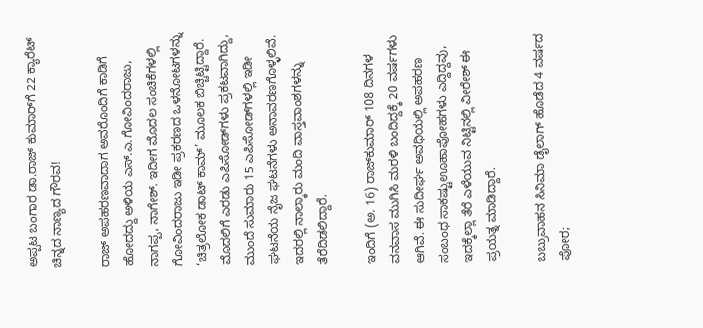ಅಪ್ಪಟ ಬಂಗಾರ ಡಾ.ರಾಜ್‌ ಕುಮಾರ್‌ಗೆ 22 ಕ್ಯಾರೆಟ್ ಚಿನ್ನದ ನಾಣ್ಯದ ಗೌರವ!

ರಾಜ್‌ ಅಪಹರಣವಾದಾಗ ಅವರೊಂದಿಗೆ ಕಾಡಿಗೆ ಹೋದದ್ದು ಅಳಿಯ ಎಸ್‌.ಎ.ಗೋವಿಂದರಾಜು, ನಾಗಪ್ಪ, ನಾಗೇಶ್‌. ಇದೀಗ ಮೊದಲ ಸಂಚಿಕೆಗಳಲ್ಲಿ ಗೋವಿಂದರಾಜು ಇಡೀ ಪ್ರಕರಣದ ಒಳನೋಟಗಳನ್ನು ‘ಚಿತ್ರಲೋಕ ಡಾಟ್‌ ಕಾಮ್‌’ ಮೂಲಕ ಬಿಚ್ಚಿಟ್ಟಿದ್ದಾರೆ. ಮೊದಲಿಗೆ ಎರಡು ಎಪಿಸೋಡ್‌ಗಳು ಪ್ರಕಟವಾಗಿದ್ದು, ಮುಂದೆ ಸುಮಾರು 15 ಎಪಿಸೋಡ್‌ಗಳಲ್ಲಿ ಇಡೀ ಘಟನೆಯ ನೈಜ ಘಟನೆಗಳು ಅನಾವರಣಗೊಳ್ಳಲಿವೆ. ಇದರಲ್ಲಿ ನಾಲ್ಕಾರು ಮಂದಿ ವಾಸ್ತವಾಂಶಗಳನ್ನು ತೆರೆದಿಡಲಿದ್ದಾರೆ.

ಇಂದಿಗೆ (ಅ. 16) ರಾಜ್‌ಕುಮಾರ್‌ 108 ದಿನಗಳ ವನವಾಸ ಮುಗಿಸಿ ಮರಳಿ ಬಂದಿದ್ದಕ್ಕೆ 20 ವರ್ಷಗಳು ಆಗಿವೆ. ಈ ಸುದೀರ್ಘ ಅವಧಿಯಲ್ಲಿ ಅಪಹರಣ ಸಂಬಂಧ ಸಾಕಷ್ಟುಊಹಾಪೋಹಗಳು ಎದ್ದಿದ್ದವು, ಇದಕ್ಕೆಲ್ಲಾ ತೆರೆ ಎಳೆಯುವ ನಿಟ್ಟಿನಲ್ಲಿ ವೀರೇಶ್‌ ಈ ಪ್ರಯತ್ನ ಮಾಡಿದ್ದಾರೆ.

ಬಬ್ರುವಾಹನ ಸಿನಿಮಾ ಡೈಲಾಗ್‌ ಹೊಡೆದ 4 ವರ್ಷದ ಪೋರ;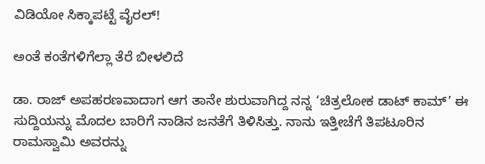ವಿಡಿಯೋ ಸಿಕ್ಕಾಪಟ್ಟೆ ವೈರಲ್!

ಅಂತೆ ಕಂತೆಗಳಿಗೆಲ್ಲಾ ತೆರೆ ಬೀಳಲಿದೆ

ಡಾ. ರಾಜ್‌ ಅಪಹರಣವಾದಾಗ ಆಗ ತಾನೇ ಶುರುವಾಗಿದ್ದ ನನ್ನ ‘ಚಿತ್ರಲೋಕ ಡಾಟ್‌ ಕಾಮ್‌’ ಈ ಸುದ್ದಿಯನ್ನು ಮೊದಲ ಬಾರಿಗೆ ನಾಡಿನ ಜನತೆಗೆ ತಿಳಿಸಿತ್ತು. ನಾನು ಇತ್ತೀಚೆಗೆ ತಿಪಟೂರಿನ ರಾಮಸ್ವಾಮಿ ಅವರನ್ನು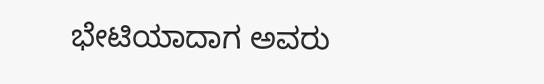ಭೇಟಿಯಾದಾಗ ಅವರು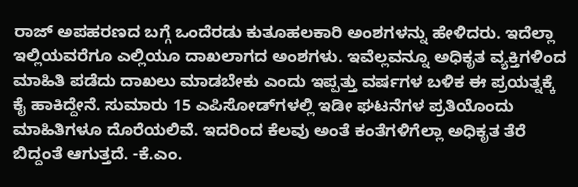ರಾಜ್‌ ಅಪಹರಣದ ಬಗ್ಗೆ ಒಂದೆರಡು ಕುತೂಹಲಕಾರಿ ಅಂಶಗಳನ್ನು ಹೇಳಿದರು. ಇದೆಲ್ಲಾ ಇಲ್ಲಿಯವರೆಗೂ ಎಲ್ಲಿಯೂ ದಾಖಲಾಗದ ಅಂಶಗಳು. ಇವೆಲ್ಲವನ್ನೂ ಅಧಿಕೃತ ವ್ಯಕ್ತಿಗಳಿಂದ ಮಾಹಿತಿ ಪಡೆದು ದಾಖಲು ಮಾಡಬೇಕು ಎಂದು ಇಪ್ಪತ್ತು ವರ್ಷಗಳ ಬಳಿಕ ಈ ಪ್ರಯತ್ನಕ್ಕೆ ಕೈ ಹಾಕಿದ್ದೇನೆ. ಸುಮಾರು 15 ಎಪಿಸೋಡ್‌ಗಳಲ್ಲಿ ಇಡೀ ಘಟನೆಗಳ ಪ್ರತಿಯೊಂದು ಮಾಹಿತಿಗಳೂ ದೊರೆಯಲಿವೆ. ಇದರಿಂದ ಕೆಲವು ಅಂತೆ ಕಂತೆಗಳಿಗೆಲ್ಲಾ ಅಧಿಕೃತ ತೆರೆ ಬಿದ್ದಂತೆ ಆಗುತ್ತದೆ. -ಕೆ.ಎಂ.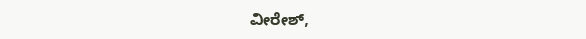ವೀರೇಶ್‌,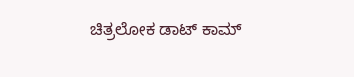ಚಿತ್ರಲೋಕ ಡಾಟ್‌ ಕಾಮ್‌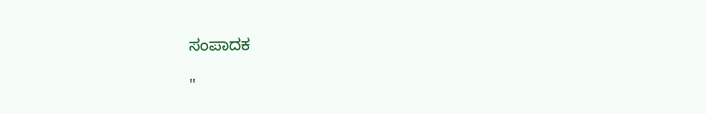ಸಂಪಾದಕ

"